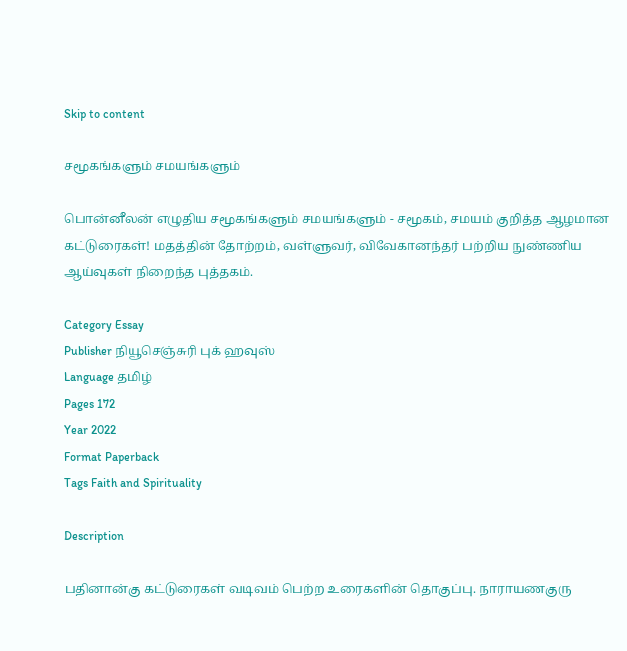Skip to content

சமூகங்களும் சமயங்களும்

பொன்னீலன் எழுதிய சமூகங்களும் சமயங்களும் - சமூகம், சமயம் குறித்த ஆழமான கட்டுரைகள்! மதத்தின் தோற்றம், வள்ளுவர், விவேகானந்தர் பற்றிய நுண்ணிய ஆய்வுகள் நிறைந்த புத்தகம்.

Category Essay
Publisher நியூசெஞ்சுரி புக் ஹவுஸ்
Language தமிழ்
Pages 172
Year 2022
Format Paperback
Tags Faith and Spirituality

Description

பதினான்கு கட்டுரைகள் வடிவம் பெற்ற உரைகளின் தொகுப்பு. நாராயணகுரு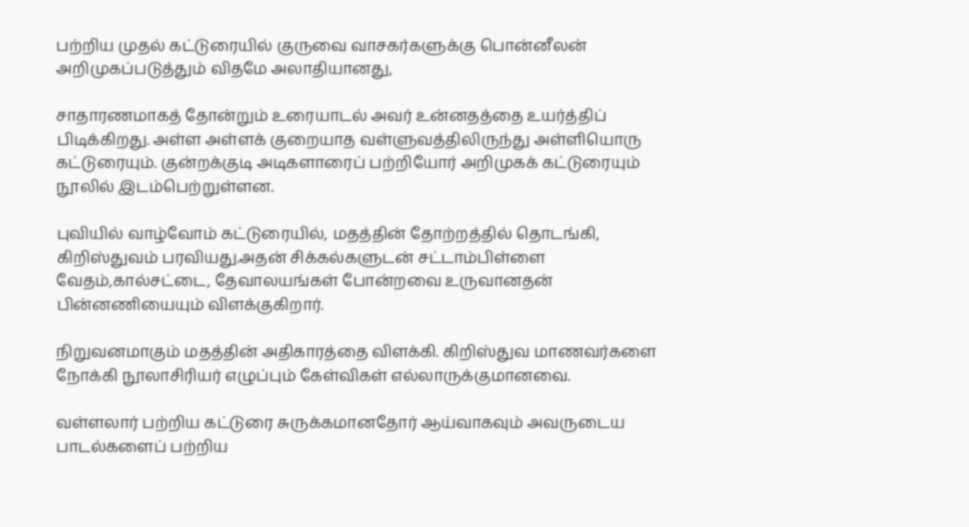பற்றிய முதல் கட்டுரையில் குருவை வாசகர்களுக்கு பொன்னீலன் அறிமுகப்படுத்தும் விதமே அலாதியானது,

சாதாரணமாகத் தோன்றும் உரையாடல் அவர் உன்னதத்தை உயர்த்திப் பிடிக்கிறது. அள்ள அள்ளக் குறையாத வள்ளுவத்திலிருந்து அள்ளியொரு கட்டுரையும். குன்றக்குடி அடிகளாரைப் பற்றியோர் அறிமுகக் கட்டுரையும் நூலில் இடம்பெற்றுள்ளன.

புவியில் வாழ்வோம் கட்டுரையில், மதத்தின் தோற்றத்தில் தொடங்கி, கிறிஸ்துவம் பரவியது.அதன் சிக்கல்களுடன் சட்டாம்பிள்ளை வேதம்,கால்சட்டை, தேவாலயங்கள் போன்றவை உருவானதன் பின்னணியையும் விளக்குகிறார்.

நிறுவனமாகும் மதத்தின் அதிகாரத்தை விளக்கி. கிறிஸ்துவ மாணவர்களை நோக்கி நூலாசிரியர் எழுப்பும் கேள்விகள் எல்லாருக்குமானவை.

வள்ளலார் பற்றிய கட்டுரை சுருக்கமானதோர் ஆய்வாகவும் அவருடைய பாடல்களைப் பற்றிய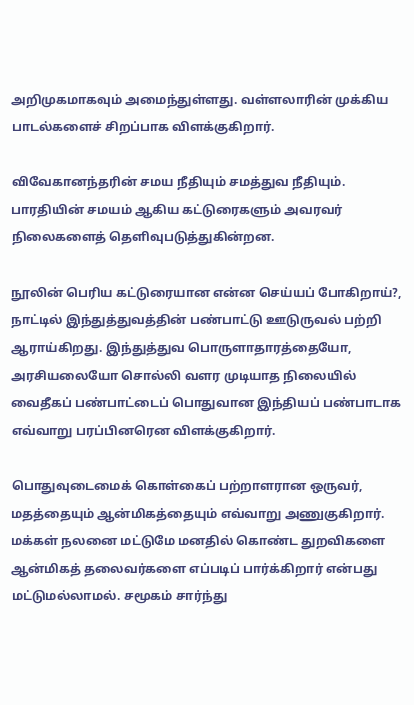அறிமுகமாகவும் அமைந்துள்ளது. வள்ளலாரின் முக்கிய பாடல்களைச் சிறப்பாக விளக்குகிறார்.

விவேகானந்தரின் சமய நீதியும் சமத்துவ நீதியும். பாரதியின் சமயம் ஆகிய கட்டுரைகளும் அவரவர் நிலைகளைத் தெளிவுபடுத்துகின்றன.

நூலின் பெரிய கட்டுரையான என்ன செய்யப் போகிறாய்?, நாட்டில் இந்துத்துவத்தின் பண்பாட்டு ஊடுருவல் பற்றி ஆராய்கிறது. இந்துத்துவ பொருளாதாரத்தையோ, அரசியலையோ சொல்லி வளர முடியாத நிலையில் வைதீகப் பண்பாட்டைப் பொதுவான இந்தியப் பண்பாடாக எவ்வாறு பரப்பினரென விளக்குகிறார்.

பொதுவுடைமைக் கொள்கைப் பற்றாளரான ஒருவர், மதத்தையும் ஆன்மிகத்தையும் எவ்வாறு அணுகுகிறார். மக்கள் நலனை மட்டுமே மனதில் கொண்ட துறவிகளை ஆன்மிகத் தலைவர்களை எப்படிப் பார்க்கிறார் என்பது மட்டுமல்லாமல். சமூகம் சார்ந்து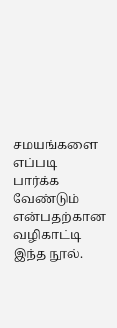சமயங்களை எப்படி பார்க்க வேண்டும் என்பதற்கான வழிகாட்டி இந்த நூல்.